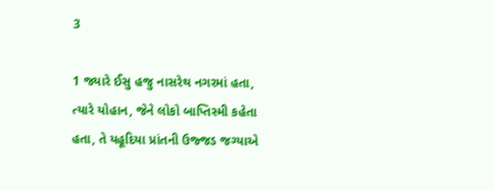3

1 જ્યારે ઈસુ હજુ નાસરેથ નગરમાં હતા, ત્યારે યોહાન, જેને લોકો બાપ્તિસ્મી કહેતા હતા, તે યહૂદિયા પ્રાંતની ઉજ્જડ જગ્યાએ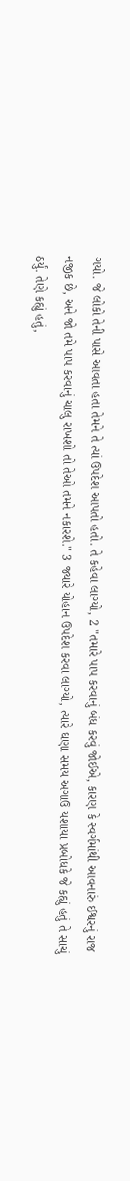ગયો. જે લોકો તેની પાસે આવતા હતા તેમને તે ત્યાં ઉપદેશ આપતો હતો. તે કહેવા લાગ્યો, 2 "તમારે પાપ કરવાનું બંધ કરવું જોઈએ, કારણ કે સ્વર્ગમાંથી આવનારું ઈશ્વરનું રાજ નજીક છે, અને જો તમે પાપ કરવાનું ચાલુ રાખશો તો તેઓ તમને નકારશે." 3 જ્યારે યોહાન ઉપદેશ કરવા લાગ્યો, ત્યારે ઘણા સમય અગાઉ યશાયા પ્રબોધકે જે કહ્યું હતું તે સાચું ઠર્યું. તેણે કહ્યું હતું,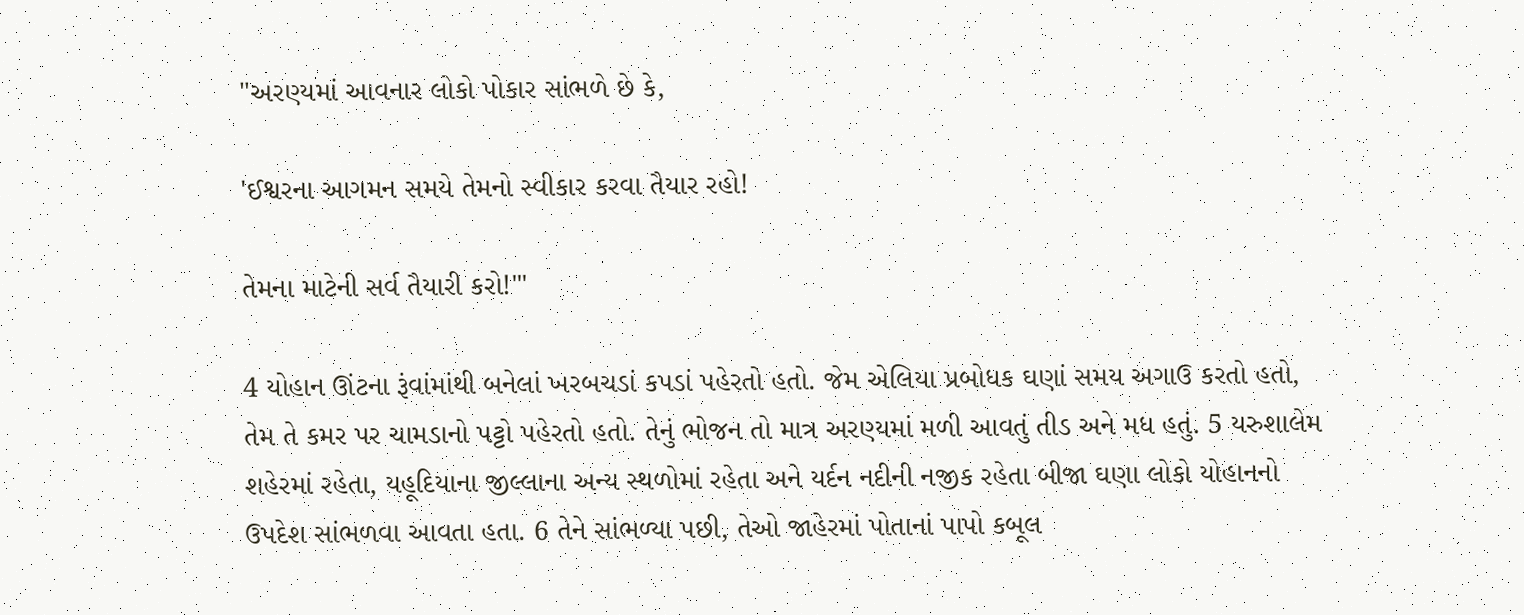"અરણ્યમાં આવનાર લોકો પોકાર સાંભળે છે કે,

'ઈશ્વરના આગમન સમયે તેમનો સ્વીકાર કરવા તૈયાર રહો!

તેમના માટેની સર્વ તૈયારી કરો!'"

4 યોહાન ઊંટના રૂંવાંમાંથી બનેલાં ખરબચડાં કપડાં પહેરતો હતો. જેમ એલિયા પ્રબોધક ઘણાં સમય અગાઉ કરતો હતો, તેમ તે કમર પર ચામડાનો પટ્ટો પહેરતો હતો. તેનું ભોજન તો માત્ર અરણ્યમાં મળી આવતું તીડ અને મધ હતું. 5 યરુશાલેમ શહેરમાં રહેતા, યહૂદિયાના જીલ્લાના અન્ય સ્થળોમાં રહેતા અને યર્દન નદીની નજીક રહેતા બીજા ઘણા લોકો યોહાનનો ઉપદેશ સાંભળવા આવતા હતા. 6 તેને સાંભળ્યા પછી, તેઓ જાહેરમાં પોતાનાં પાપો કબૂલ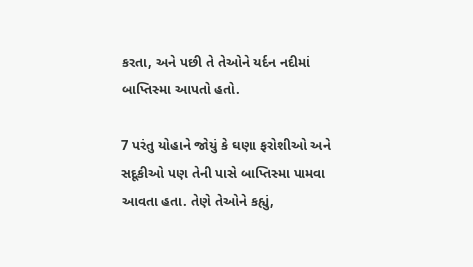કરતા, અને પછી તે તેઓને યર્દન નદીમાં બાપ્તિસ્મા આપતો હતો.

7 પરંતુ યોહાને જોયું કે ઘણા ફરોશીઓ અને સદૂકીઓ પણ તેની પાસે બાપ્તિસ્મા પામવા આવતા હતા. તેણે તેઓને કહ્યું,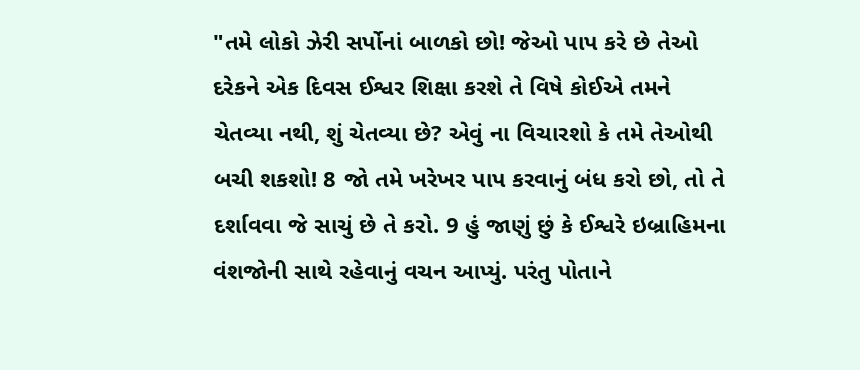"તમે લોકો ઝેરી સર્પોનાં બાળકો છો! જેઓ પાપ કરે છે તેઓ દરેકને એક દિવસ ઈશ્વર શિક્ષા કરશે તે વિષે કોઈએ તમને ચેતવ્યા નથી, શું ચેતવ્યા છે? એવું ના વિચારશો કે તમે તેઓથી બચી શકશો! 8 જો તમે ખરેખર પાપ કરવાનું બંધ કરો છો, તો તે દર્શાવવા જે સાચું છે તે કરો. 9 હું જાણું છું કે ઈશ્વરે ઇબ્રાહિમના વંશજોની સાથે રહેવાનું વચન આપ્યું. પરંતુ પોતાને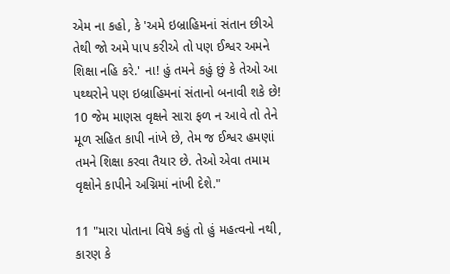એમ ના કહો, કે 'અમે ઇબ્રાહિમનાં સંતાન છીએ તેથી જો અમે પાપ કરીએ તો પણ ઈશ્વર અમને શિક્ષા નહિ કરે.' ના! હું તમને કહું છું કે તેઓ આ પથ્થરોને પણ ઇબ્રાહિમનાં સંતાનો બનાવી શકે છે! 10 જેમ માણસ વૃક્ષને સારા ફળ ન આવે તો તેને મૂળ સહિત કાપી નાંખે છે, તેમ જ ઈશ્વર હમણાં તમને શિક્ષા કરવા તૈયાર છે. તેઓ એવા તમામ વૃક્ષોને કાપીને અગ્નિમાં નાંખી દેશે."

11 "મારા પોતાના વિષે કહું તો હું મહત્વનો નથી, કારણ કે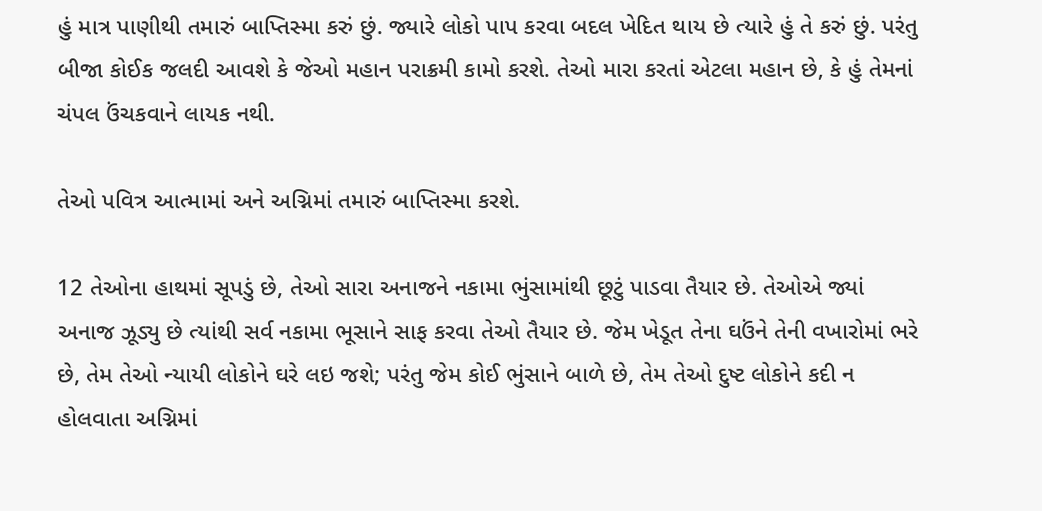હું માત્ર પાણીથી તમારું બાપ્તિસ્મા કરું છું. જ્યારે લોકો પાપ કરવા બદલ ખેદિત થાય છે ત્યારે હું તે કરું છું. પરંતુ બીજા કોઈક જલદી આવશે કે જેઓ મહાન પરાક્રમી કામો કરશે. તેઓ મારા કરતાં એટલા મહાન છે, કે હું તેમનાં ચંપલ ઉંચકવાને લાયક નથી.

તેઓ પવિત્ર આત્મામાં અને અગ્નિમાં તમારું બાપ્તિસ્મા કરશે.

12 તેઓના હાથમાં સૂપડું છે, તેઓ સારા અનાજને નકામા ભુંસામાંથી છૂટું પાડવા તૈયાર છે. તેઓએ જ્યાં અનાજ ઝૂડ્યુ છે ત્યાંથી સર્વ નકામા ભૂસાને સાફ કરવા તેઓ તૈયાર છે. જેમ ખેડૂત તેના ઘઉંને તેની વખારોમાં ભરે છે, તેમ તેઓ ન્યાયી લોકોને ઘરે લઇ જશે; પરંતુ જેમ કોઈ ભુંસાને બાળે છે, તેમ તેઓ દુષ્ટ લોકોને કદી ન હોલવાતા અગ્નિમાં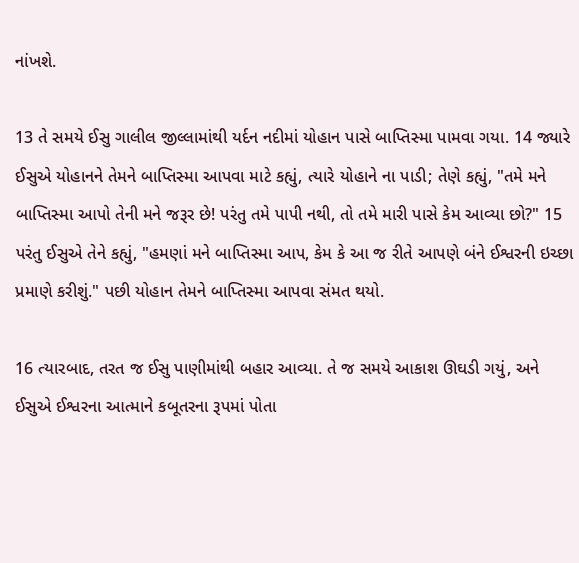નાંખશે.

13 તે સમયે ઈસુ ગાલીલ જીલ્લામાંથી યર્દન નદીમાં યોહાન પાસે બાપ્તિસ્મા પામવા ગયા. 14 જ્યારે ઈસુએ યોહાનને તેમને બાપ્તિસ્મા આપવા માટે કહ્યું, ત્યારે યોહાને ના પાડી; તેણે કહ્યું, "તમે મને બાપ્તિસ્મા આપો તેની મને જરૂર છે! પરંતુ તમે પાપી નથી, તો તમે મારી પાસે કેમ આવ્યા છો?" 15 પરંતુ ઈસુએ તેને કહ્યું, "હમણાં મને બાપ્તિસ્મા આપ, કેમ કે આ જ રીતે આપણે બંને ઈશ્વરની ઇચ્છા પ્રમાણે કરીશું." પછી યોહાન તેમને બાપ્તિસ્મા આપવા સંમત થયો.

16 ત્યારબાદ, તરત જ ઈસુ પાણીમાંથી બહાર આવ્યા. તે જ સમયે આકાશ ઊઘડી ગયું, અને ઈસુએ ઈશ્વરના આત્માને કબૂતરના રૂપમાં પોતા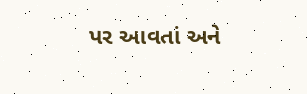પર આવતાં અને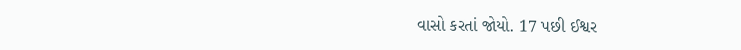વાસો કરતાં જોયો. 17 પછી ઈશ્વર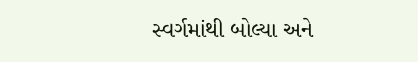સ્વર્ગમાંથી બોલ્યા અને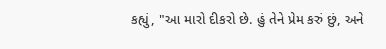કહ્યું, "આ મારો દીકરો છે. હું તેને પ્રેમ કરું છું, અને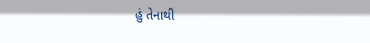હું તેનાથી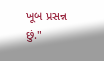ખૂબ પ્રસન્ન છું."